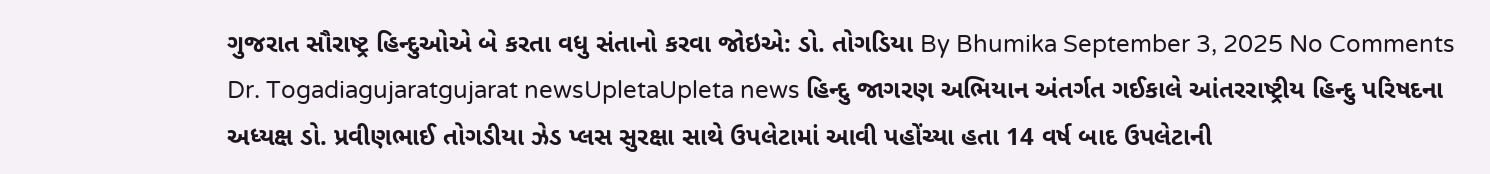ગુજરાત સૌરાષ્ટ્ર હિન્દુઓએ બે કરતા વધુ સંતાનો કરવા જોઇએ: ડો. તોગડિયા By Bhumika September 3, 2025 No Comments Dr. Togadiagujaratgujarat newsUpletaUpleta news હિન્દુ જાગરણ અભિયાન અંતર્ગત ગઈકાલે આંતરરાષ્ટ્રીય હિન્દુ પરિષદના અધ્યક્ષ ડો. પ્રવીણભાઈ તોગડીયા ઝેડ પ્લસ સુરક્ષા સાથે ઉપલેટામાં આવી પહોંચ્યા હતા 14 વર્ષ બાદ ઉપલેટાની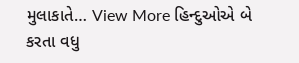મુલાકાતે… View More હિન્દુઓએ બે કરતા વધુ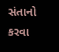સંતાનો કરવા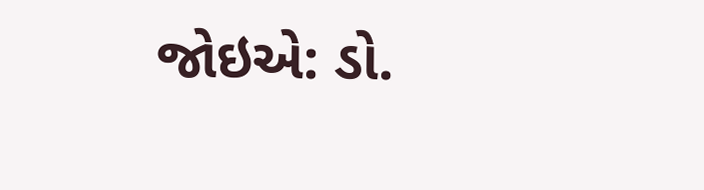જોઇએ: ડો.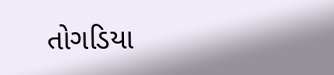તોગડિયા